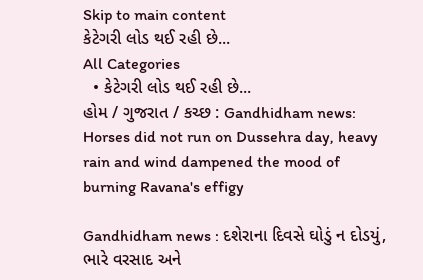Skip to main content
કેટેગરી લોડ થઈ રહી છે...
All Categories
  • કેટેગરી લોડ થઈ રહી છે...
હોમ / ગુજરાત / કચ્છ : Gandhidham news: Horses did not run on Dussehra day, heavy rain and wind dampened the mood of burning Ravana's effigy

Gandhidham news : દશેરાના દિવસે ઘોડું ન દોડયું, ભારે વરસાદ અને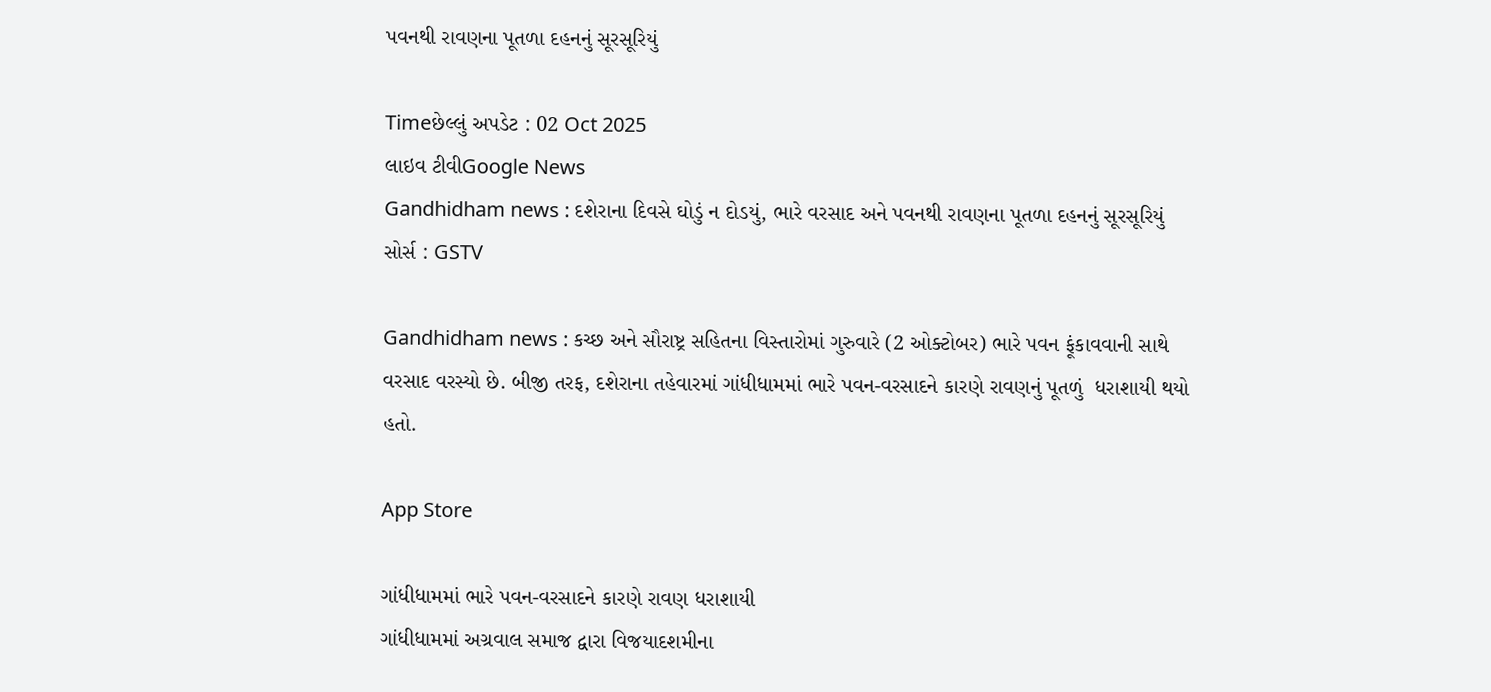પવનથી રાવણના પૂતળા દહનનું સૂરસૂરિયું

Timeછેલ્લું અપડેટ : 02 Oct 2025
લાઇવ ટીવીGoogle News
Gandhidham news : દશેરાના દિવસે ઘોડું ન દોડયું, ભારે વરસાદ અને પવનથી રાવણના પૂતળા દહનનું સૂરસૂરિયું
સોર્સ : GSTV

Gandhidham news : કચ્છ અને સૌરાષ્ટ્ર સહિતના વિસ્તારોમાં ગુરુવારે (2 ઓક્ટોબર) ભારે પવન ફૂંકાવવાની સાથે વરસાદ વરસ્યો છે. બીજી તરફ, દશેરાના તહેવારમાં ગાંધીધામમાં ભારે પવન-વરસાદને કારણે રાવણનું પૂતળું  ધરાશાયી થયો હતો.

App Store

ગાંધીધામમાં ભારે પવન-વરસાદને કારણે રાવણ ધરાશાયી
ગાંધીધામમાં અગ્રવાલ સમાજ દ્વારા વિજયાદશમીના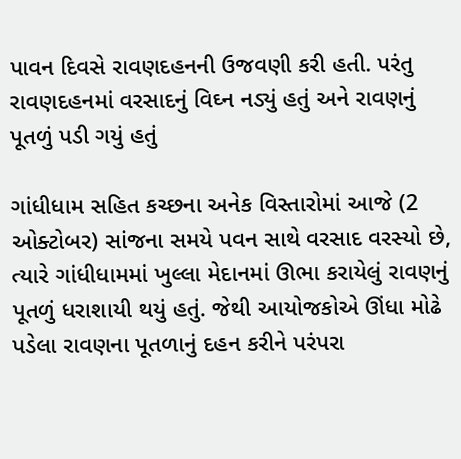પાવન દિવસે રાવણદહનની ઉજવણી કરી હતી. પરંતુ રાવણદહનમાં વરસાદનું વિઘ્ન નડ્યું હતું અને રાવણનું પૂતળું પડી ગયું હતું

ગાંધીધામ સહિત કચ્છના અનેક વિસ્તારોમાં આજે (2 ઓક્ટોબર) સાંજના સમયે પવન સાથે વરસાદ વરસ્યો છે, ત્યારે ગાંધીધામમાં ખુલ્લા મેદાનમાં ઊભા કરાયેલું રાવણનું પૂતળું ધરાશાયી થયું હતું. જેથી આયોજકોએ ઊંધા મોઢે પડેલા રાવણના પૂતળાનું દહન કરીને પરંપરા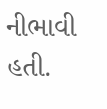નીભાવી હતી.